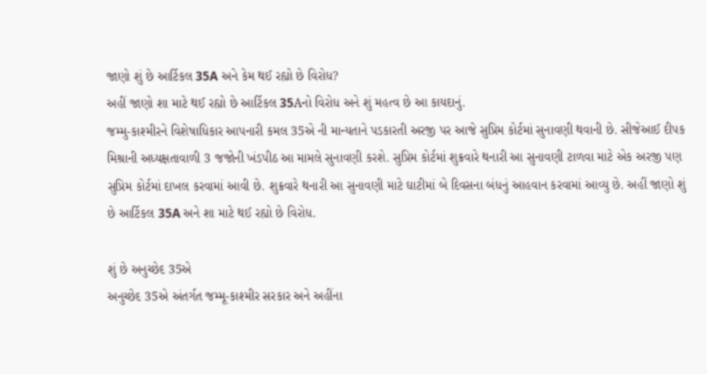જાણો શું છે આર્ટિકલ 35A અને કેમ થઈ રહ્યો છે વિરોધ?
અહીં જાણો શા માટે થઈ રહ્યો છે આર્ટિકલ 35Aનો વિરોધ અને શું મહત્વ છે આ કાયદાનું.
જમ્મુ-કાશ્મીરને વિશેષાધિકાર આપનારી કમલ 35એ ની માન્યતાને પડકારતી અરજી પર આજે સુપ્રિમ કોર્ટમાં સુનાવણી થવાની છે. સીજેઆઈ દીપક મિશ્રાની અધ્યક્ષતાવાળી 3 જજોની ખંડપીઠ આ મામલે સુનાવણી કરશે. સુપ્રિમ કોર્ટમાં શુક્રવારે થનારી આ સુનાવણી ટાળવા માટે એક અરજી પણ સુપ્રિમ કોર્ટમાં દાખલ કરવામાં આવી છે. શુક્રવારે થનારી આ સુનાવણી માટે ઘાટીમાં બે દિવસના બંધનું આહવાન કરવામાં આવ્યુ છે. અહીં જાણો શું છે આર્ટિકલ 35A અને શા માટે થઈ રહ્યો છે વિરોધ.

શું છે અનુચ્છેદ 35એ
અનુચ્છેદ 35એ અંતર્ગત જમ્મૂ-કાશ્મીર સરકાર અને અહીંના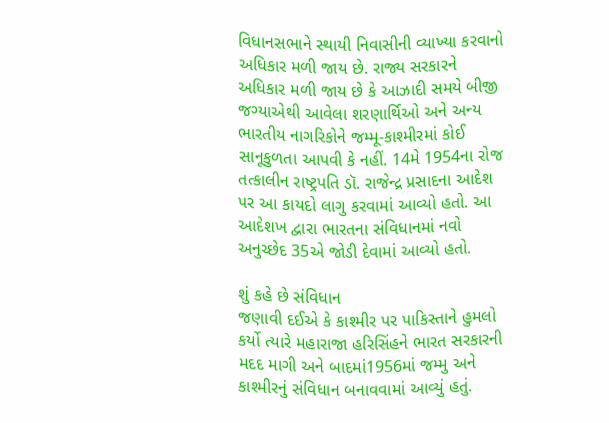વિધાનસભાને સ્થાયી નિવાસીની વ્યાખ્યા કરવાનો અધિકાર મળી જાય છે. રાજ્ય સરકારને અધિકાર મળી જાય છે કે આઝાદી સમયે બીજી જગ્યાએથી આવેલા શરણાર્થિઓ અને અન્ય ભારતીય નાગરિકોને જમ્મૂ-કાશ્મીરમાં કોઈ સાનૂકુળતા આપવી કે નહીં. 14મે 1954ના રોજ તત્કાલીન રાષ્ટ્રપતિ ડૉ. રાજેન્દ્ર પ્રસાદના આદેશ પર આ કાયદો લાગુ કરવામાં આવ્યો હતો. આ આદેશખ દ્વારા ભારતના સંવિધાનમાં નવો અનુચ્છેદ 35એ જોડી દેવામાં આવ્યો હતો.

શું કહે છે સંવિધાન
જણાવી દઈએ કે કાશ્મીર પર પાકિસ્તાને હુમલો કર્યો ત્યારે મહારાજા હરિસિંહને ભારત સરકારની મદદ માગી અને બાદમાં1956માં જમ્મુ અને કાશ્મીરનું સંવિધાન બનાવવામાં આવ્યું હતું.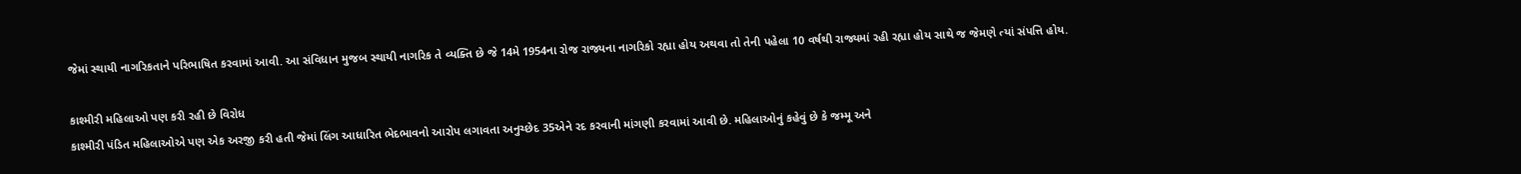જેમાં સ્થાયી નાગરિકતાને પરિભાષિત કરવામાં આવી. આ સંવિધાન મુજબ સ્થાયી નાગરિક તે વ્યક્તિ છે જે 14મે 1954ના રોજ રાજ્યના નાગરિકો રહ્યા હોય અથવા તો તેની પહેલા 10 વર્ષથી રાજ્યમાં રહી રહ્યા હોય સાથે જ જેમણે ત્યાં સંપત્તિ હોય.

કાશ્મીરી મહિલાઓ પણ કરી રહી છે વિરોધ
કાશ્મીરી પંડિત મહિલાઓએ પણ એક અરજી કરી હતી જેમાં લિંગ આધારિત ભેદભાવનો આરોપ લગાવતા અનુચ્છેદ 35એને રદ કરવાની માંગણી કરવામાં આવી છે. મહિલાઓનું કહેવું છે કે જમ્મૂ અને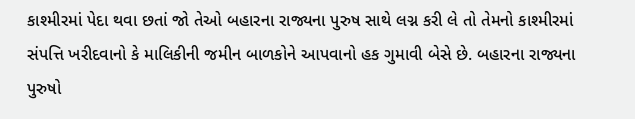કાશ્મીરમાં પેદા થવા છતાં જો તેઓ બહારના રાજ્યના પુરુષ સાથે લગ્ન કરી લે તો તેમનો કાશ્મીરમાં સંપત્તિ ખરીદવાનો કે માલિકીની જમીન બાળકોને આપવાનો હક ગુમાવી બેસે છે. બહારના રાજ્યના પુરુષો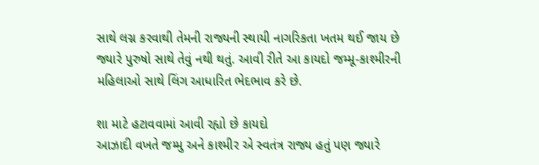સાથે લગ્ન કરવાથી તેમની રાજ્યની સ્થાયી નાગરિકતા ખતમ થઈ જાય છે જ્યારે પુરુષો સાથે તેવું નથી થતું. આવી રીતે આ કાયદો જમ્મૂ-કાશ્મીરની મહિલાઓ સાથે લિંગ આધારિત ભેદભાવ કરે છે.

શા માટે હટાવવામાં આવી રહ્યો છે કાયદો
આઝાદી વખતે જમ્મુ અને કાશ્મીર એ સ્વતંત્ર રાજ્ય હતું પણ જ્યારે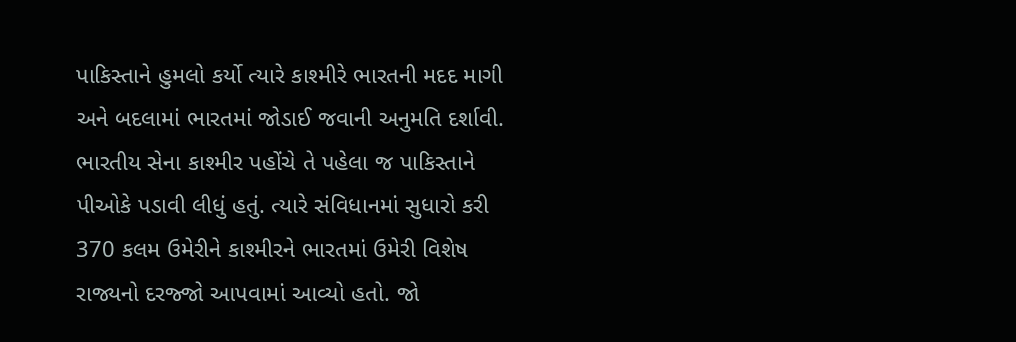પાકિસ્તાને હુમલો કર્યો ત્યારે કાશ્મીરે ભારતની મદદ માગી અને બદલામાં ભારતમાં જોડાઈ જવાની અનુમતિ દર્શાવી. ભારતીય સેના કાશ્મીર પહોંચે તે પહેલા જ પાકિસ્તાને પીઓકે પડાવી લીધું હતું. ત્યારે સંવિધાનમાં સુધારો કરી 370 કલમ ઉમેરીને કાશ્મીરને ભારતમાં ઉમેરી વિશેષ રાજ્યનો દરજ્જો આપવામાં આવ્યો હતો. જો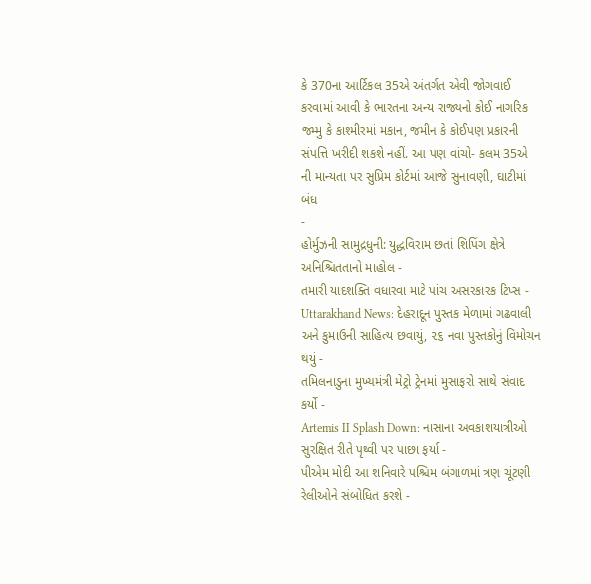કે 370ના આર્ટિકલ 35એ અંતર્ગત એવી જોગવાઈ કરવામાં આવી કે ભારતના અન્ય રાજ્યનો કોઈ નાગરિક જમ્મુ કે કાશ્મીરમાં મકાન, જમીન કે કોઈપણ પ્રકારની સંપત્તિ ખરીદી શકશે નહીં. આ પણ વાંચો- કલમ 35એ ની માન્યતા પર સુપ્રિમ કોર્ટમાં આજે સુનાવણી, ઘાટીમાં બંધ
-
હોર્મુઝની સામુદ્રધુની: યુદ્ધવિરામ છતાં શિપિંગ ક્ષેત્રે અનિશ્ચિતતાનો માહોલ -
તમારી યાદશક્તિ વધારવા માટે પાંચ અસરકારક ટિપ્સ -
Uttarakhand News: દેહરાદૂન પુસ્તક મેળામાં ગઢવાલી અને કુમાઉની સાહિત્ય છવાયું, ૨૬ નવા પુસ્તકોનું વિમોચન થયું -
તમિલનાડુના મુખ્યમંત્રી મેટ્રો ટ્રેનમાં મુસાફરો સાથે સંવાદ કર્યો -
Artemis II Splash Down: નાસાના અવકાશયાત્રીઓ સુરક્ષિત રીતે પૃથ્વી પર પાછા ફર્યા -
પીએમ મોદી આ શનિવારે પશ્ચિમ બંગાળમાં ત્રણ ચૂંટણી રેલીઓને સંબોધિત કરશે -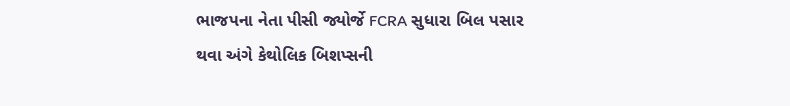ભાજપના નેતા પીસી જ્યોર્જે FCRA સુધારા બિલ પસાર થવા અંગે કેથોલિક બિશપ્સની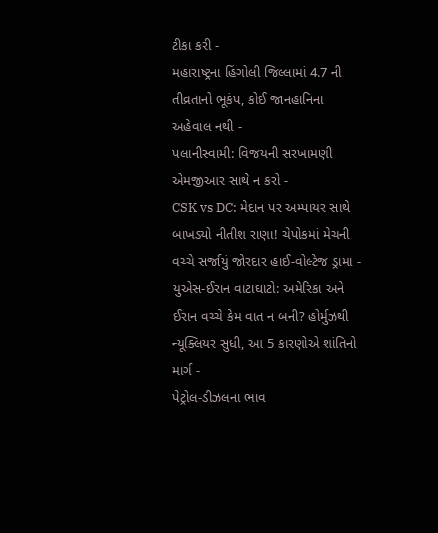ટીકા કરી -
મહારાષ્ટ્રના હિંગોલી જિલ્લામાં 4.7 ની તીવ્રતાનો ભૂકંપ, કોઈ જાનહાનિના અહેવાલ નથી -
પલાનીસ્વામી: વિજયની સરખામણી એમજીઆર સાથે ન કરો -
CSK vs DC: મેદાન પર અમ્પાયર સાથે બાખડ્યો નીતીશ રાણા! ચેપોકમાં મેચની વચ્ચે સર્જાયું જોરદાર હાઈ-વોલ્ટેજ ડ્રામા -
યુએસ-ઈરાન વાટાઘાટો: અમેરિકા અને ઈરાન વચ્ચે કેમ વાત ન બની? હોર્મુઝથી ન્યૂક્લિયર સુધી, આ 5 કારણોએ શાંતિનો માર્ગ -
પેટ્રોલ-ડીઝલના ભાવ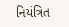નિયંત્રિત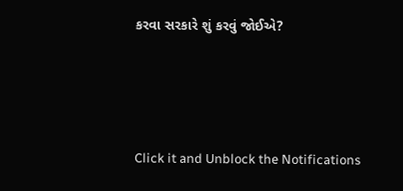કરવા સરકારે શું કરવું જોઈએ?






Click it and Unblock the Notifications